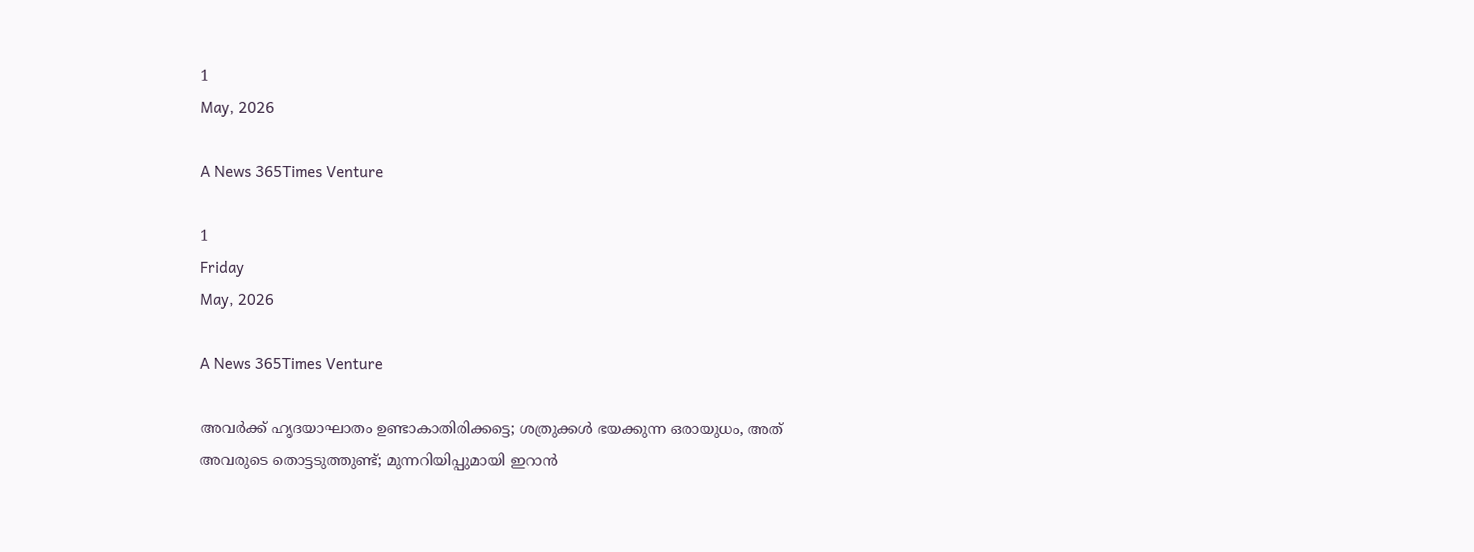1
May, 2026

A News 365Times Venture

1
Friday
May, 2026

A News 365Times Venture

അവര്‍ക്ക് ഹൃദയാഘാതം ഉണ്ടാകാതിരിക്കട്ടെ; ശത്രുക്കള്‍ ഭയക്കുന്ന ഒരായുധം, അത് അവരുടെ തൊട്ടടുത്തുണ്ട്; മുന്നറിയിപ്പുമായി ഇറാന്‍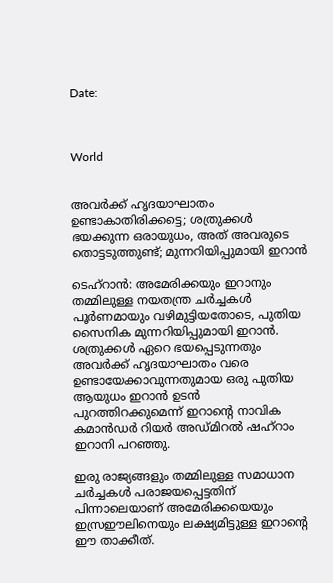Date:



World


അവര്‍ക്ക് ഹൃദയാഘാതം ഉണ്ടാകാതിരിക്കട്ടെ; ശത്രുക്കള്‍ ഭയക്കുന്ന ഒരായുധം, അത് അവരുടെ തൊട്ടടുത്തുണ്ട്; മുന്നറിയിപ്പുമായി ഇറാന്‍

ടെഹ്‌റാന്‍: അമേരിക്കയും ഇറാനും തമ്മിലുള്ള നയതന്ത്ര ചര്‍ച്ചകള്‍ പൂര്‍ണമായും വഴിമുട്ടിയതോടെ, പുതിയ സൈനിക മുന്നറിയിപ്പുമായി ഇറാന്‍. ശത്രുക്കള്‍ ഏറെ ഭയപ്പെടുന്നതും അവര്‍ക്ക് ഹൃദയാഘാതം വരെ ഉണ്ടായേക്കാവുന്നതുമായ ഒരു പുതിയ ആയുധം ഇറാന്‍ ഉടന്‍ പുറത്തിറക്കുമെന്ന് ഇറാന്റെ നാവിക കമാന്‍ഡര്‍ റിയര്‍ അഡ്മിറല്‍ ഷഹ്റാം ഇറാനി പറഞ്ഞു.

ഇരു രാജ്യങ്ങളും തമ്മിലുള്ള സമാധാന ചര്‍ച്ചകള്‍ പരാജയപ്പെട്ടതിന് പിന്നാലെയാണ് അമേരിക്കയെയും ഇസ്രഈലിനെയും ലക്ഷ്യമിട്ടുള്ള ഇറാന്റെ ഈ താക്കീത്.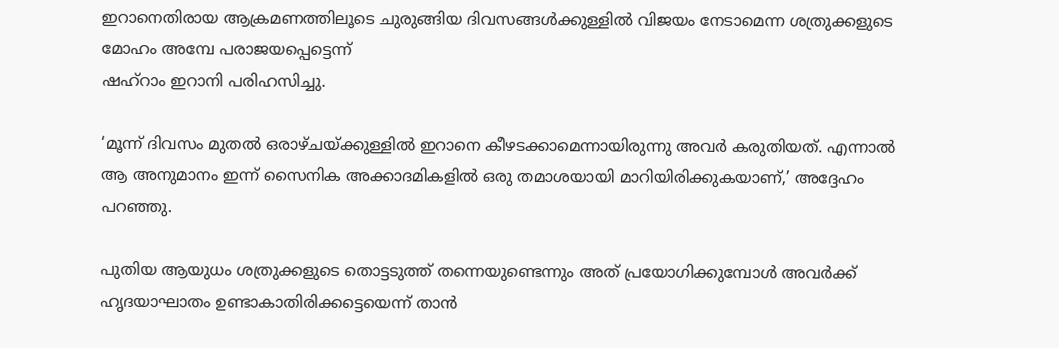ഇറാനെതിരായ ആക്രമണത്തിലൂടെ ചുരുങ്ങിയ ദിവസങ്ങള്‍ക്കുള്ളില്‍ വിജയം നേടാമെന്ന ശത്രുക്കളുടെ മോഹം അമ്പേ പരാജയപ്പെട്ടെന്ന്
ഷഹ്റാം ഇറാനി പരിഹസിച്ചു.

‘മൂന്ന് ദിവസം മുതല്‍ ഒരാഴ്ചയ്ക്കുള്ളില്‍ ഇറാനെ കീഴടക്കാമെന്നായിരുന്നു അവര്‍ കരുതിയത്. എന്നാല്‍ ആ അനുമാനം ഇന്ന് സൈനിക അക്കാദമികളില്‍ ഒരു തമാശയായി മാറിയിരിക്കുകയാണ്,’ അദ്ദേഹം പറഞ്ഞു.

പുതിയ ആയുധം ശത്രുക്കളുടെ തൊട്ടടുത്ത് തന്നെയുണ്ടെന്നും അത് പ്രയോഗിക്കുമ്പോള്‍ അവര്‍ക്ക് ഹൃദയാഘാതം ഉണ്ടാകാതിരിക്കട്ടെയെന്ന് താന്‍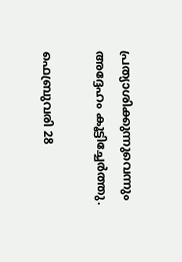പ്രത്യാശിക്കുന്നുവെന്നും അദ്ദേഹം കൂട്ടിച്ചേര്‍ത്തു.

ഫെബ്രുവരി 28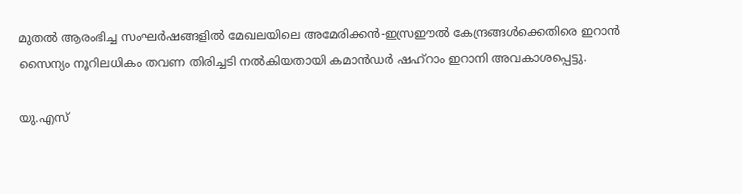മുതല്‍ ആരംഭിച്ച സംഘര്‍ഷങ്ങളില്‍ മേഖലയിലെ അമേരിക്കന്‍-ഇസ്രഈല്‍ കേന്ദ്രങ്ങള്‍ക്കെതിരെ ഇറാന്‍ സൈന്യം നൂറിലധികം തവണ തിരിച്ചടി നല്‍കിയതായി കമാന്‍ഡര്‍ ഷഹ്‌റാം ഇറാനി അവകാശപ്പെട്ടു.

യു.എസ്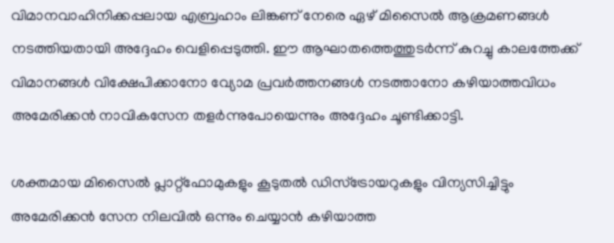വിമാനവാഹിനിക്കപ്പലായ എബ്രഹാം ലിങ്കണ് നേരെ ഏഴ് മിസൈല്‍ ആക്രമണങ്ങള്‍ നടത്തിയതായി അദ്ദേഹം വെളിപ്പെടുത്തി. ഈ ആഘാതത്തെത്തുടര്‍ന്ന് കുറച്ചു കാലത്തേക്ക് വിമാനങ്ങള്‍ വിക്ഷേപിക്കാനോ വ്യോമ പ്രവര്‍ത്തനങ്ങള്‍ നടത്താനോ കഴിയാത്തവിധം അമേരിക്കന്‍ നാവികസേന തളര്‍ന്നുപോയെന്നും അദ്ദേഹം ചൂണ്ടിക്കാട്ടി.

ശക്തമായ മിസൈല്‍ പ്ലാറ്റ്ഫോമുകളും കൂടുതല്‍ ഡിസ്ട്രോയറുകളും വിന്യസിച്ചിട്ടും അമേരിക്കന്‍ സേന നിലവില്‍ ഒന്നും ചെയ്യാന്‍ കഴിയാത്ത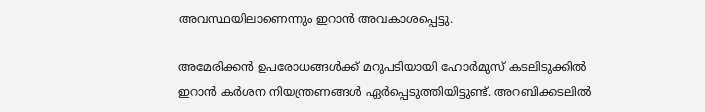അവസ്ഥയിലാണെന്നും ഇറാന്‍ അവകാശപ്പെട്ടു.

അമേരിക്കന്‍ ഉപരോധങ്ങള്‍ക്ക് മറുപടിയായി ഹോര്‍മുസ് കടലിടുക്കില്‍ ഇറാന്‍ കര്‍ശന നിയന്ത്രണങ്ങള്‍ ഏര്‍പ്പെടുത്തിയിട്ടുണ്ട്. അറബിക്കടലില്‍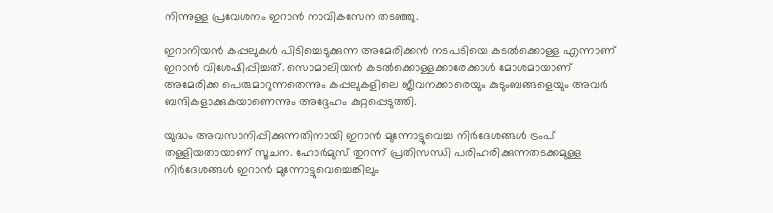നിന്നുള്ള പ്രവേശനം ഇറാന്‍ നാവികസേന തടഞ്ഞു.

ഇറാനിയന്‍ കപ്പലുകള്‍ പിടിച്ചെടുക്കുന്ന അമേരിക്കന്‍ നടപടിയെ കടല്‍ക്കൊള്ള എന്നാണ് ഇറാന്‍ വിശേഷിപ്പിച്ചത്. സൊമാലിയന്‍ കടല്‍ക്കൊള്ളക്കാരേക്കാള്‍ മോശമായാണ് അമേരിക്ക പെരുമാറുന്നതെന്നും കപ്പലുകളിലെ ജീവനക്കാരെയും കുടുംബങ്ങളെയും അവര്‍ ബന്ദികളാക്കുകയാണെന്നും അദ്ദേഹം കുറ്റപ്പെടുത്തി.

യുദ്ധം അവസാനിപ്പിക്കുന്നതിനായി ഇറാന്‍ മുന്നോട്ടുവെച്ച നിര്‍ദേശങ്ങള്‍ ട്രംപ് തള്ളിയതായാണ് സൂചന. ഹോര്‍മുസ് തുറന്ന് പ്രതിസന്ധി പരിഹരിക്കുന്നതടക്കമുള്ള നിര്‍ദേശങ്ങള്‍ ഇറാന്‍ മുന്നോട്ടുവെച്ചെങ്കിലും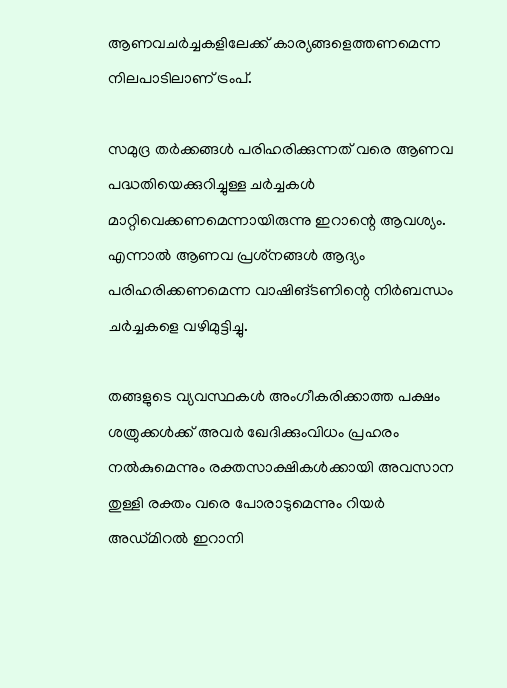ആണവചര്‍ച്ചകളിലേക്ക് കാര്യങ്ങളെത്തണമെന്ന നിലപാടിലാണ് ട്രംപ്.

സമുദ്ര തര്‍ക്കങ്ങള്‍ പരിഹരിക്കുന്നത് വരെ ആണവ പദ്ധതിയെക്കുറിച്ചുള്ള ചര്‍ച്ചകള്‍ മാറ്റിവെക്കണമെന്നായിരുന്നു ഇറാന്റെ ആവശ്യം. എന്നാല്‍ ആണവ പ്രശ്‌നങ്ങള്‍ ആദ്യം പരിഹരിക്കണമെന്ന വാഷിങ്ടണിന്റെ നിര്‍ബന്ധം ചര്‍ച്ചകളെ വഴിമുട്ടിച്ചു.

തങ്ങളുടെ വ്യവസ്ഥകള്‍ അംഗീകരിക്കാത്ത പക്ഷം ശത്രുക്കള്‍ക്ക് അവര്‍ ഖേദിക്കുംവിധം പ്രഹരം നല്‍കുമെന്നും രക്തസാക്ഷികള്‍ക്കായി അവസാന തുള്ളി രക്തം വരെ പോരാടുമെന്നും റിയര്‍ അഡ്മിറല്‍ ഇറാനി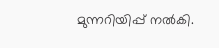മുന്നറിയിപ്പ് നല്‍കി.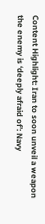Content Highlight: Iran to soon unveil a weapon the enemy is ‘deeply afraid of’: Navy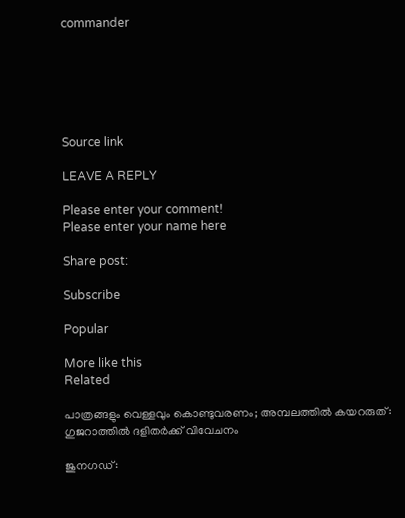commander






Source link

LEAVE A REPLY

Please enter your comment!
Please enter your name here

Share post:

Subscribe

Popular

More like this
Related

പാത്രങ്ങളും വെള്ളവും കൊണ്ടുവരണം; അമ്പലത്തില്‍ കയറരുത്: ഗുജറാത്തില്‍ ദളിതര്‍ക്ക് വിവേചനം

ജുനഗഡ്: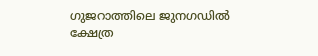ഗുജറാത്തിലെ ജുനഗഡില്‍ ക്ഷേത്ര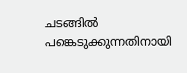ചടങ്ങില്‍ പങ്കെടുക്കുന്നതിനായി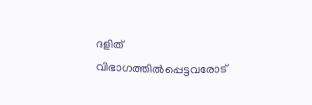ദളിത് വിഭാഗത്തില്‍പ്പെട്ടവരോട്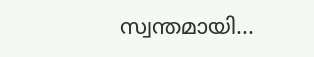സ്വന്തമായി...